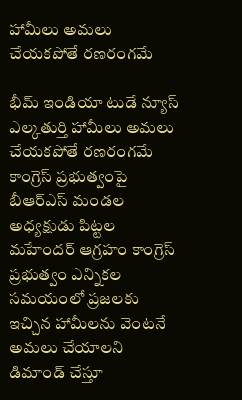హామీలు అమలు చేయకపోతే రణరంగమే

భీమ్ ఇండియా టుడే న్యూస్ ఎల్కతుర్తి హామీలు అమలు చేయకపోతే రణరంగమే కాంగ్రెస్ ప్రభుత్వంపై బీఆర్‌ఎస్ మండల అధ్యక్షుడు పిట్టల మహేందర్ ఆగ్రహం కాంగ్రెస్ ప్రభుత్వం ఎన్నికల సమయంలో ప్రజలకు ఇచ్చిన హామీలను వెంటనే అమలు చేయాలని డిమాండ్ చేస్తూ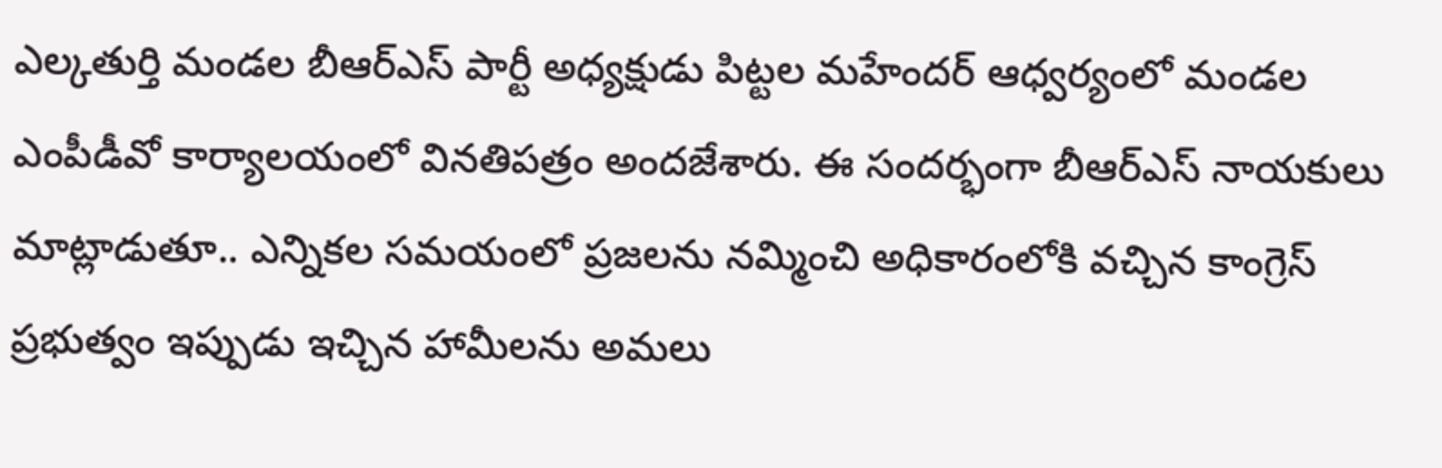ఎల్కతుర్తి మండల బీఆర్‌ఎస్ పార్టీ అధ్యక్షుడు పిట్టల మహేందర్ ఆధ్వర్యంలో మండల ఎంపీడీవో కార్యాలయంలో వినతిపత్రం అందజేశారు. ఈ సందర్భంగా బీఆర్‌ఎస్ నాయకులు మాట్లాడుతూ.. ఎన్నికల సమయంలో ప్రజలను నమ్మించి అధికారంలోకి వచ్చిన కాంగ్రెస్ ప్రభుత్వం ఇప్పుడు ఇచ్చిన హామీలను అమలు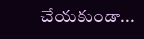చేయకుండా...